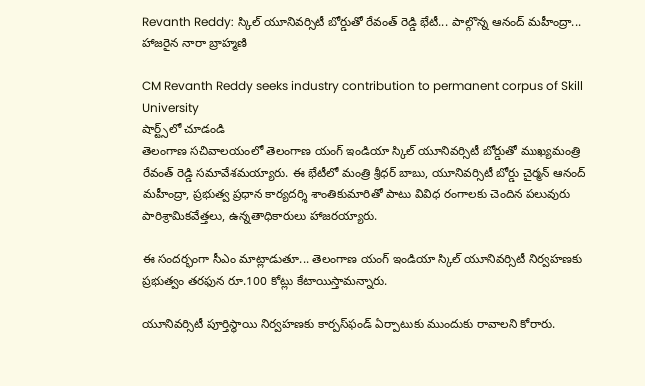Revanth Reddy: స్కిల్ యూనివర్సిటీ బోర్డుతో రేవంత్ రెడ్డి భేటీ... పాల్గొన్న ఆనంద్ మహీంద్రా... హాజరైన నారా బ్రాహ్మణి

CM Revanth Reddy seeks industry contribution to permanent corpus of Skill University
షార్ట్స్‌లో చూడండి
తెలంగాణ సచివాలయంలో తెలంగాణ యంగ్ ఇండియా స్కిల్ యూనివర్సిటీ బోర్డుతో ముఖ్యమంత్రి రేవంత్ రెడ్డి సమావేశమయ్యారు. ఈ భేటీలో మంత్రి శ్రీధర్ బాబు, యూనివర్సిటీ బోర్డు చైర్మన్ ఆనంద్ మహీంద్రా, ప్రభుత్వ ప్రధాన కార్యదర్శి శాంతికుమారితో పాటు వివిధ రంగాలకు చెందిన పలువురు పారిశ్రామికవేత్తలు, ఉన్నతాధికారులు హాజరయ్యారు.

ఈ సందర్భంగా సీఎం మాట్లాడుతూ... తెలంగాణ యంగ్ ఇండియా స్కిల్ యూనివర్సిటీ నిర్వహణకు ప్రభుత్వం తరఫున రూ.100 కోట్లు కేటాయిస్తామన్నారు.

యూనివర్సిటీ పూర్తిస్థాయి నిర్వహణకు కార్పస్‌ఫండ్ ఏర్పాటుకు ముందుకు రావాలని కోరారు.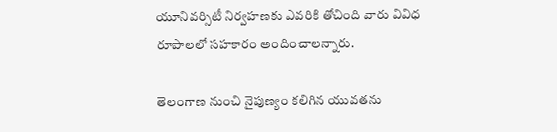యూనివర్సిటీ నిర్వహణకు ఎవరికి తోచింది వారు వివిధ రూపాలలో సహకారం అందించాలన్నారు.

తెలంగాణ నుంచి నైపుణ్యం కలిగిన యువతను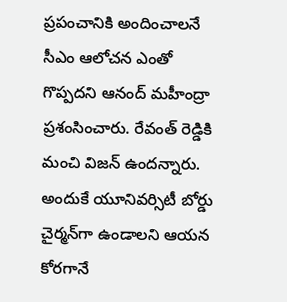ప్రపంచానికి అందించాలనే సీఎం ఆలోచన ఎంతో గొప్పదని ఆనంద్ మహీంద్రా ప్రశంసించారు. రేవంత్ రెడ్డికి మంచి విజన్ ఉందన్నారు. అందుకే యూనివర్సిటీ బోర్డు చైర్మన్‌గా ఉండాలని ఆయన కోరగానే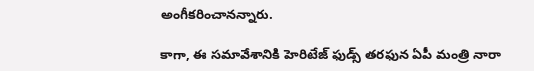అంగీకరించానన్నారు.

కాగా, ఈ సమావేశానికి హెరిటేజ్ ఫుడ్స్ తరఫున ఏపీ మంత్రి నారా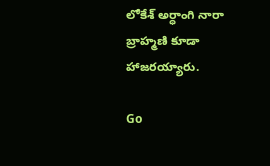లోకేశ్ అర్ధాంగి నారా బ్రాహ్మణి కూడా హాజరయ్యారు.

Go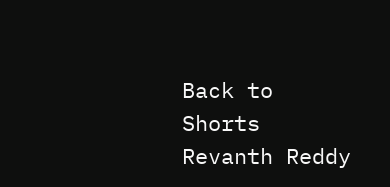Back to Shorts
Revanth Reddy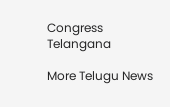Congress
Telangana

More Telugu News